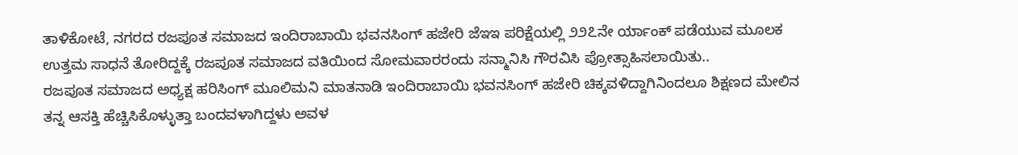ತಾಳಿಕೋಟೆ, ನಗರದ ರಜಪೂತ ಸಮಾಜದ ಇಂದಿರಾಬಾಯಿ ಭವನಸಿಂಗ್ ಹಜೇರಿ ಜೆಇಇ ಪರಿಕ್ಷೆಯಲ್ಲಿ ೨೨೭ನೇ ರ್ಯಾಂಕ್ ಪಡೆಯುವ ಮೂಲಕ ಉತ್ತಮ ಸಾಧನೆ ತೋರಿದ್ದಕ್ಕೆ ರಜಪೂತ ಸಮಾಜದ ವತಿಯಿಂದ ಸೋಮವಾರರಂದು ಸನ್ಮಾನಿಸಿ ಗೌರವಿಸಿ ಪ್ರೋತ್ಸಾಹಿಸಲಾಯಿತು..
ರಜಪೂತ ಸಮಾಜದ ಅಧ್ಯಕ್ಷ ಹರಿಸಿಂಗ್ ಮೂಲಿಮನಿ ಮಾತನಾಡಿ ಇಂದಿರಾಬಾಯಿ ಭವನಸಿಂಗ್ ಹಜೇರಿ ಚಿಕ್ಕವಳಿದ್ದಾಗಿನಿಂದಲೂ ಶಿಕ್ಷಣದ ಮೇಲಿನ ತನ್ನ ಆಸಕ್ತಿ ಹೆಚ್ಚಿಸಿಕೊಳ್ಳುತ್ತಾ ಬಂದವಳಾಗಿದ್ದಳು ಅವಳ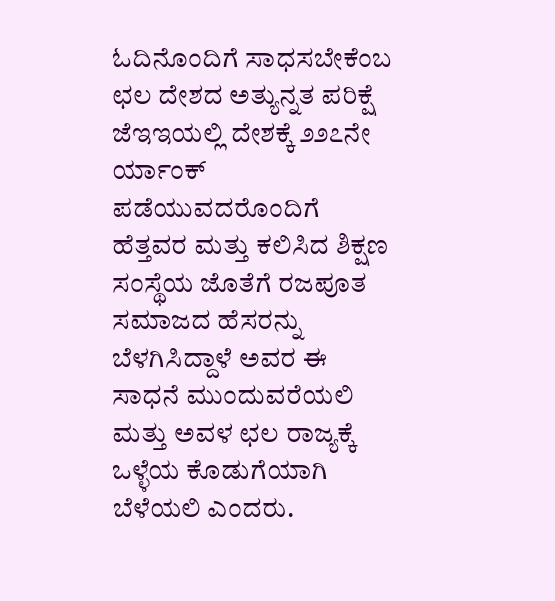ಓದಿನೊಂದಿಗೆ ಸಾಧಸಬೇಕೆಂಬ ಛಲ ದೇಶದ ಅತ್ಯುನ್ನತ ಪರಿಕ್ಷೆ ಜೆಇಇಯಲ್ಲಿ ದೇಶಕ್ಕೆ ೨೨೭ನೇ ರ್ಯಾಂಕ್ ಪಡೆಯುವದರೊಂದಿಗೆ ಹೆತ್ತವರ ಮತ್ತು ಕಲಿಸಿದ ಶಿಕ್ಷಣ ಸಂಸ್ಥೆಯ ಜೊತೆಗೆ ರಜಪೂತ ಸಮಾಜದ ಹೆಸರನ್ನು ಬೆಳಗಿಸಿದ್ದಾಳೆ ಅವರ ಈ ಸಾಧನೆ ಮುಂದುವರೆಯಲಿ ಮತ್ತು ಅವಳ ಛಲ ರಾಜ್ಯಕ್ಕೆ ಒಳ್ಳೆಯ ಕೊಡುಗೆಯಾಗಿ ಬೆಳೆಯಲಿ ಎಂದರು.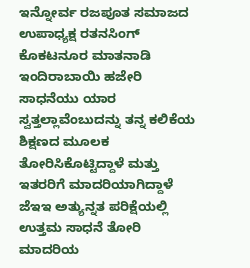ಇನ್ನೋರ್ವ ರಜಪೂತ ಸಮಾಜದ ಉಪಾಧ್ಯಕ್ಷ ರತನಸಿಂಗ್ ಕೊಕಟನೂರ ಮಾತನಾಡಿ ಇಂದಿರಾಬಾಯಿ ಹಜೇರಿ ಸಾಧನೆಯು ಯಾರ ಸ್ವತ್ತಲ್ಲಾವೆಂಬುದನ್ನು ತನ್ನ ಕಲಿಕೆಯ ಶಿಕ್ಷಣದ ಮೂಲಕ ತೋರಿಸಿಕೊಟ್ಟಿದ್ದಾಳೆ ಮತ್ತು ಇತರರಿಗೆ ಮಾದರಿಯಾಗಿದ್ದಾಳೆ ಜೆಇಇ ಅತ್ಯುನ್ನತ ಪರಿಕ್ಷೆಯಲ್ಲಿ ಉತ್ತಮ ಸಾಧನೆ ತೋರಿ ಮಾದರಿಯ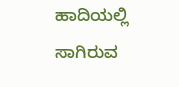ಹಾದಿಯಲ್ಲಿ ಸಾಗಿರುವ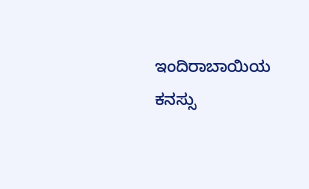ಇಂದಿರಾಬಾಯಿಯ ಕನಸ್ಸು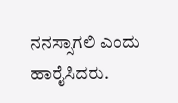ನನಸ್ಸಾಗಲಿ ಎಂದು ಹಾರೈಸಿದರು.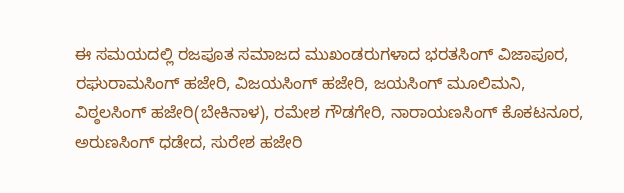ಈ ಸಮಯದಲ್ಲಿ ರಜಪೂತ ಸಮಾಜದ ಮುಖಂಡರುಗಳಾದ ಭರತಸಿಂಗ್ ವಿಜಾಪೂರ, ರಘುರಾಮಸಿಂಗ್ ಹಜೇರಿ, ವಿಜಯಸಿಂಗ್ ಹಜೇರಿ, ಜಯಸಿಂಗ್ ಮೂಲಿಮನಿ, ವಿಠ್ಠಲಸಿಂಗ್ ಹಜೇರಿ(ಬೇಕಿನಾಳ), ರಮೇಶ ಗೌಡಗೇರಿ, ನಾರಾಯಣಸಿಂಗ್ ಕೊಕಟನೂರ, ಅರುಣಸಿಂಗ್ ಧಡೇದ, ಸುರೇಶ ಹಜೇರಿ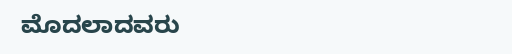ಮೊದಲಾದವರು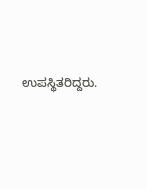ಉಪಸ್ಥಿತರಿದ್ದರು.